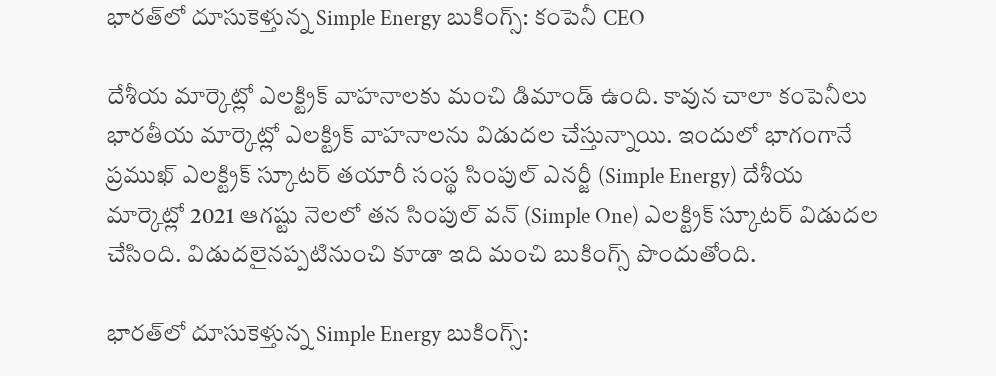భారత్‌లో దూసుకెళ్తున్న Simple Energy బుకింగ్స్: కంపెనీ CEO

దేశీయ మార్కెట్లో ఎలక్ట్రిక్ వాహనాలకు మంచి డిమాండ్ ఉంది. కావున చాలా కంపెనీలు భారతీయ మార్కెట్లో ఎలక్ట్రిక్ వాహనాలను విడుదల చేస్తున్నాయి. ఇందులో భాగంగానే ప్రముఖ్ ఎలక్ట్రిక్ స్కూటర్ తయారీ సంస్థ సింపుల్ ఎనర్జీ (Simple Energy) దేశీయ మార్కెట్లో 2021 ఆగష్టు నెలలో తన సింపుల్ వన్ (Simple One) ఎలక్ట్రిక్ స్కూటర్ విడుదల చేసింది. విడుదలైనప్పటినుంచి కూడా ఇది మంచి బుకింగ్స్ పొందుతోంది.

భారత్‌లో దూసుకెళ్తున్న Simple Energy బుకింగ్స్: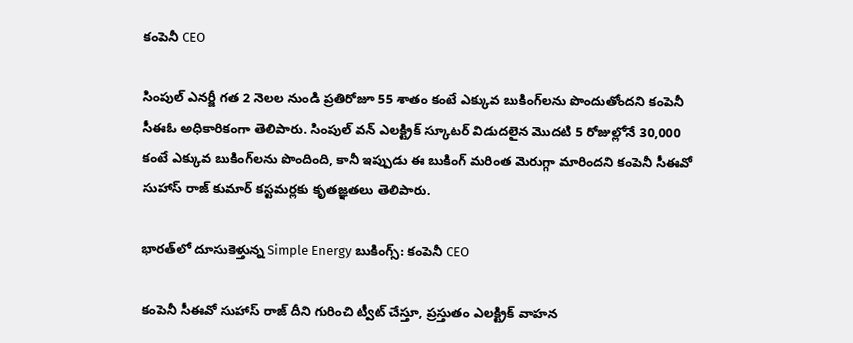కంపెనీ CEO

సింపుల్ ఎనర్జీ గత 2 నెలల నుండి ప్రతిరోజూ 55 శాతం కంటే ఎక్కువ బుకింగ్‌లను పొందుతోందని కంపెనీ సీఈఓ అధికారికంగా తెలిపారు. సింపుల్ వన్ ఎలక్ట్రిక్ స్కూటర్ విడుదలైన మొదటి 5 రోజుల్లోనే 30,000 కంటే ఎక్కువ బుకింగ్‌లను పొందింది, కానీ ఇప్పుడు ఈ బుకింగ్ మరింత మెరుగ్గా మారిందని కంపెనీ సీఈవో సుహాస్ రాజ్ కుమార్ కస్టమర్లకు కృతజ్ఞతలు తెలిపారు.

భారత్‌లో దూసుకెళ్తున్న Simple Energy బుకింగ్స్: కంపెనీ CEO

కంపెనీ సీఈవో సుహాస్ రాజ్ దీని గురించి ట్వీట్ చేస్తూ, ప్రస్తుతం ఎలక్ట్రిక్ వాహన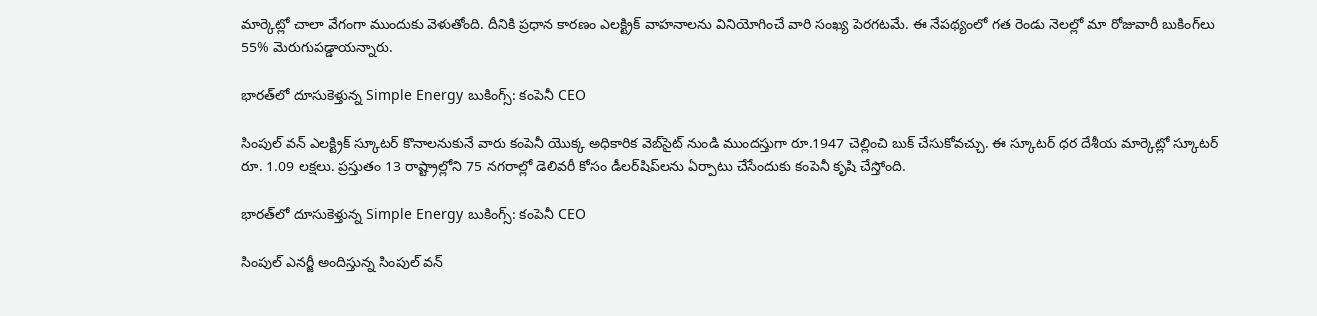మార్కెట్లో చాలా వేగంగా ముందుకు వెళుతోంది. దీనికి ప్రధాన కారణం ఎలక్ట్రిక్ వాహనాలను వినియోగించే వారి సంఖ్య పెరగటమే. ఈ నేపథ్యంలో గత రెండు నెలల్లో మా రోజువారీ బుకింగ్‌లు 55% మెరుగుపడ్డాయన్నారు.

భారత్‌లో దూసుకెళ్తున్న Simple Energy బుకింగ్స్: కంపెనీ CEO

సింపుల్ వన్ ఎలక్ట్రిక్ స్కూటర్‌ కొనాలనుకునే వారు కంపెనీ యొక్క అధికారిక వెబ్‌సైట్ నుండి ముందస్తుగా రూ.1947 చెల్లించి బుక్ చేసుకోవచ్చు. ఈ స్కూటర్ ధర దేశీయ మార్కెట్లో స్కూటర్ రూ. 1.09 లక్షలు. ప్రస్తుతం 13 రాష్ట్రాల్లోని 75 నగరాల్లో డెలివరీ కోసం డీలర్‌షిప్‌లను ఏర్పాటు చేసేందుకు కంపెనీ కృషి చేస్తోంది.

భారత్‌లో దూసుకెళ్తున్న Simple Energy బుకింగ్స్: కంపెనీ CEO

సింపుల్ ఎనర్జీ అందిస్తున్న సింపుల్ వన్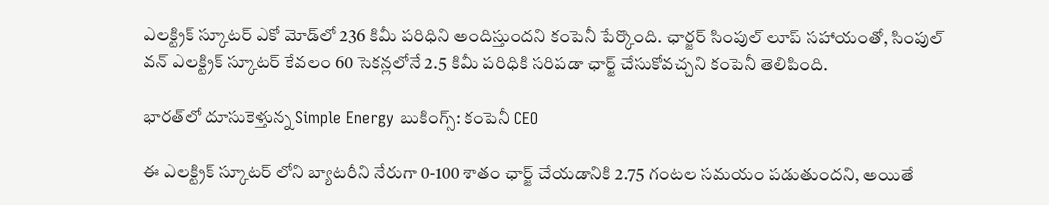ఎలక్ట్రిక్ స్కూటర్ ఎకో మోడ్‌లో 236 కిమీ పరిధిని అందిస్తుందని కంపెనీ పేర్కొంది. ఛార్జర్ సింపుల్ లూప్ సహాయంతో, సింపుల్ వన్ ఎలక్ట్రిక్ స్కూటర్ కేవలం 60 సెకన్లలోనే 2.5 కిమీ పరిధికి సరిపడా ఛార్జ్ చేసుకోవచ్చని కంపెనీ తెలిపింది.

భారత్‌లో దూసుకెళ్తున్న Simple Energy బుకింగ్స్: కంపెనీ CEO

ఈ ఎలక్ట్రిక్ స్కూటర్ లోని బ్యాటరీని నేరుగా 0-100 శాతం ఛార్జ్ చేయడానికి 2.75 గంటల సమయం పడుతుందని, అయితే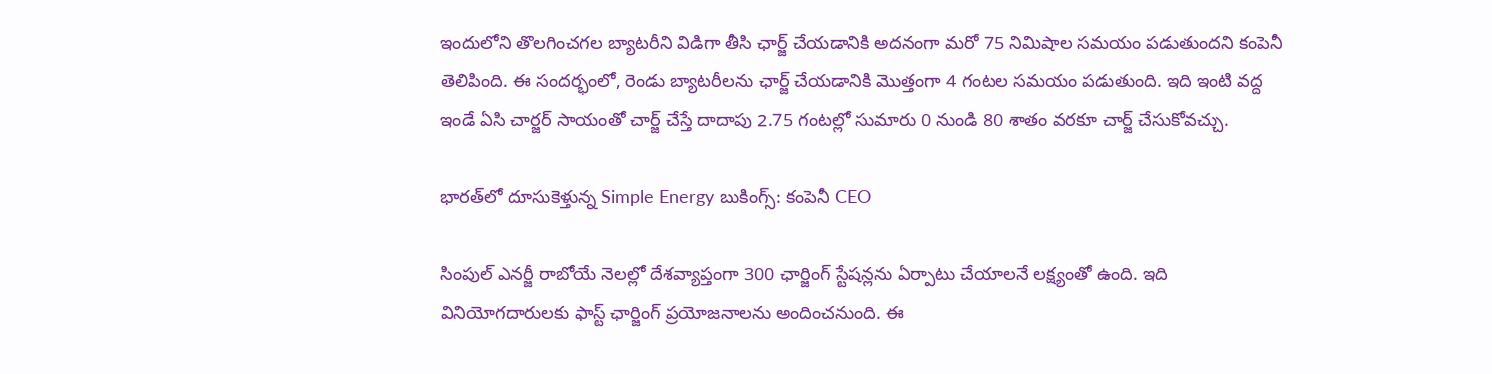ఇందులోని తొలగించగల బ్యాటరీని విడిగా తీసి ఛార్జ్ చేయడానికి అదనంగా మరో 75 నిమిషాల సమయం పడుతుందని కంపెనీ తెలిపింది. ఈ సందర్భంలో, రెండు బ్యాటరీలను ఛార్జ్ చేయడానికి మొత్తంగా 4 గంటల సమయం పడుతుంది. ఇది ఇంటి వద్ద ఇండే ఏసి చార్జర్ సాయంతో చార్జ్ చేస్తే దాదాపు 2.75 గంటల్లో సుమారు 0 నుండి 80 శాతం వరకూ చార్జ్ చేసుకోవచ్చు.

భారత్‌లో దూసుకెళ్తున్న Simple Energy బుకింగ్స్: కంపెనీ CEO

సింపుల్ ఎనర్జీ రాబోయే నెలల్లో దేశవ్యాప్తంగా 300 ఛార్జింగ్ స్టేషన్లను ఏర్పాటు చేయాలనే లక్ష్యంతో ఉంది. ఇది వినియోగదారులకు ఫాస్ట్ ఛార్జింగ్ ప్రయోజనాలను అందించనుంది. ఈ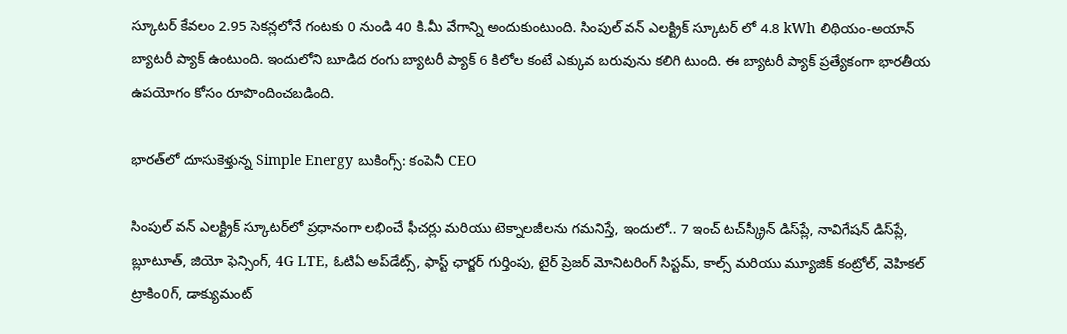స్కూటర్ కేవలం 2.95 సెకన్లలోనే గంటకు 0 నుండి 40 కి.మీ వేగాన్ని అందుకుంటుంది. సింపుల్ వన్ ఎలక్ట్రిక్ స్కూటర్ లో 4.8 kWh లిథియం-అయాన్ బ్యాటరీ ప్యాక్ ఉంటుంది. ఇందులోని బూడిద రంగు బ్యాటరీ ప్యాక్ 6 కిలోల కంటే ఎక్కువ బరువును కలిగి టుంది. ఈ బ్యాటరీ ప్యాక్ ప్రత్యేకంగా భారతీయ ఉపయోగం కోసం రూపొందించబడింది.

భారత్‌లో దూసుకెళ్తున్న Simple Energy బుకింగ్స్: కంపెనీ CEO

సింపుల్ వన్ ఎలక్ట్రిక్ స్కూటర్‌లో ప్రధానంగా లభించే ఫీచర్లు మరియు టెక్నాలజీలను గమనిస్తే, ఇందులో.. 7 ఇంచ్ టచ్‌స్క్రీన్ డిస్‌ప్లే, నావిగేషన్ డిస్‌ప్లే, బ్లూటూత్, జియో ఫెన్సింగ్, 4G LTE, ఓటిఏ అప్‌డేట్స్, ఫాస్ట్ ఛార్జర్ గుర్తింపు, టైర్ ప్రెజర్ మోనిటరింగ్ సిస్టమ్, కాల్స్ మరియు మ్యూజిక్ కంట్రోల్, వెహికల్ ట్రాకిం0గ్, డాక్యుమంట్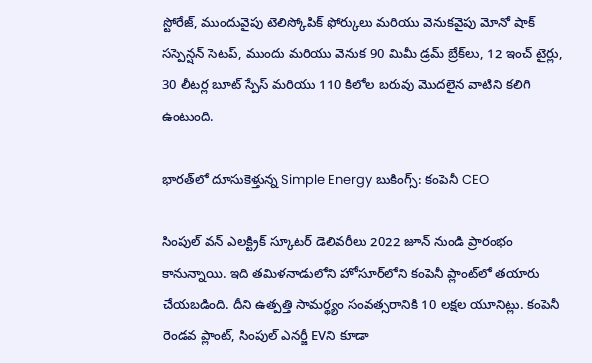స్టోరేజ్, ముందువైపు టెలిస్కోపిక్ ఫోర్కులు మరియు వెనుకవైపు మోనో షాక్ సస్పెన్షన్ సెటప్, ముందు మరియు వెనుక 90 మిమీ డ్రమ్ బ్రేక్‌లు, 12 ఇంచ్ టైర్లు, 30 లీటర్ల బూట్ స్పేస్ మరియు 110 కిలోల బరువు మొదలైన వాటిని కలిగి ఉంటుంది.

భారత్‌లో దూసుకెళ్తున్న Simple Energy బుకింగ్స్: కంపెనీ CEO

సింపుల్ వన్ ఎలక్ట్రిక్ స్కూటర్ డెలివరీలు 2022 జూన్ నుండి ప్రారంభం కానున్నాయి. ఇది తమిళనాడులోని హోసూర్‌లోని కంపెనీ ప్లాంట్‌లో తయారు చేయబడింది. దీని ఉత్పత్తి సామర్థ్యం సంవత్సరానికి 10 లక్షల యూనిట్లు. కంపెనీ రెండవ ప్లాంట్, సింపుల్ ఎనర్జీ EVని కూడా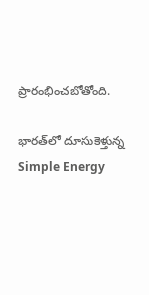ప్రారంభించబోతోంది.

భారత్‌లో దూసుకెళ్తున్న Simple Energy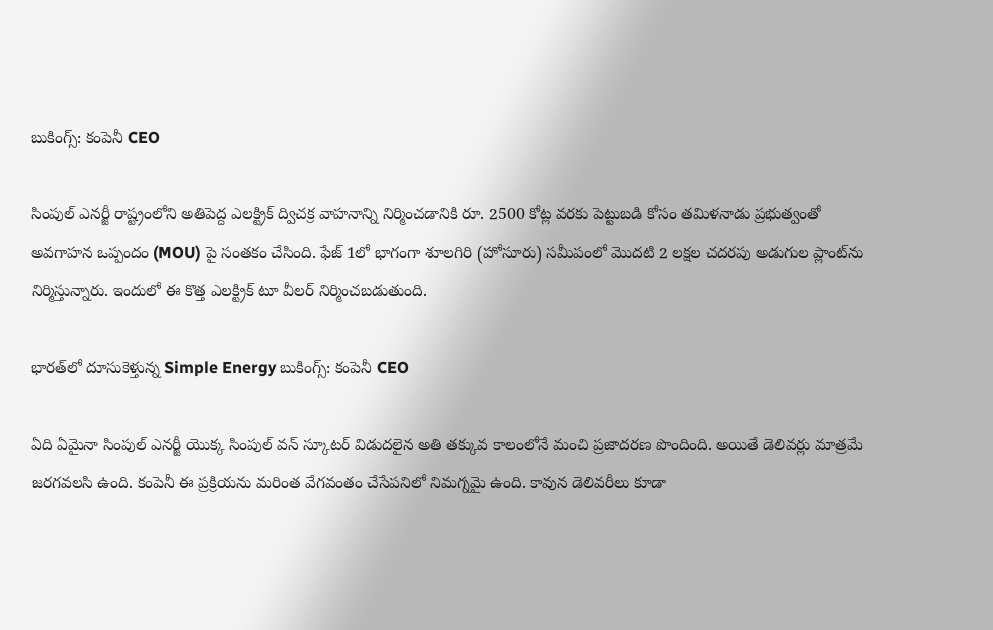బుకింగ్స్: కంపెనీ CEO

సింపుల్ ఎనర్జీ రాష్ట్రంలోని అతిపెద్ద ఎలక్ట్రిక్ ద్విచక్ర వాహనాన్ని నిర్మించడానికి రూ. 2500 కోట్ల వరకు పెట్టుబడి కోసం తమిళనాడు ప్రభుత్వంతో అవగాహన ఒప్పందం (MOU) పై సంతకం చేసింది. ఫేజ్ 1లో భాగంగా శూలగిరి (హోసూరు) సమీపంలో మొదటి 2 లక్షల చదరపు అడుగుల ప్లాంట్‌ను నిర్మిస్తున్నారు. ఇందులో ఈ కొత్త ఎలక్ట్రిక్ టూ వీలర్ నిర్మించబడుతుంది.

భారత్‌లో దూసుకెళ్తున్న Simple Energy బుకింగ్స్: కంపెనీ CEO

ఏది ఏమైనా సింపుల్ ఎనర్జీ యొక్క సింపుల్ వన్ స్కూటర్ విడుదలైన అతి తక్కువ కాలంలోనే మంచి ప్రజాదరణ పొందింది. అయితే డెలివర్లు మాత్రమే జరగవలసి ఉంది. కంపెనీ ఈ ప్రక్రియను మరింత వేగవంతం చేసేపనిలో నిమగ్నమై ఉంది. కావున డెలివరీలు కూడా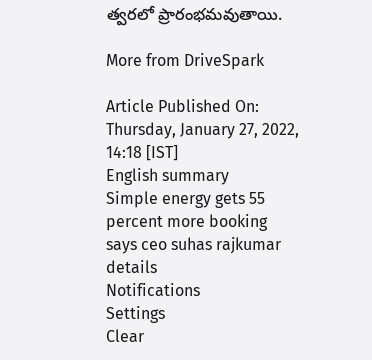త్వరలో ప్రారంభమవుతాయి.

More from DriveSpark

Article Published On: Thursday, January 27, 2022, 14:18 [IST]
English summary
Simple energy gets 55 percent more booking says ceo suhas rajkumar details
Notifications
Settings
Clear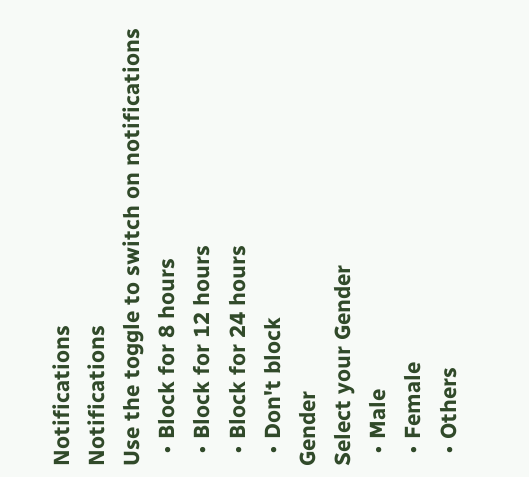Notifications
Notifications
Use the toggle to switch on notifications
  • Block for 8 hours
  • Block for 12 hours
  • Block for 24 hours
  • Don't block
Gender
Select your Gender
  • Male
  • Female
  • Others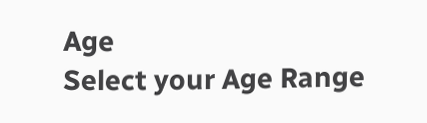Age
Select your Age Range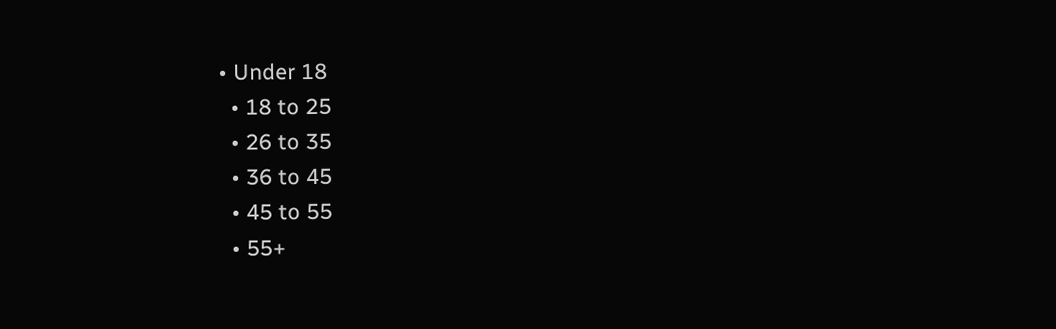• Under 18
  • 18 to 25
  • 26 to 35
  • 36 to 45
  • 45 to 55
  • 55+